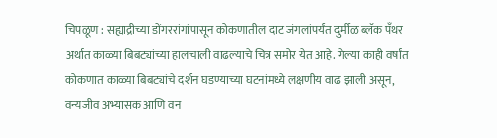चिपळूण : सह्याद्रीच्या डोंगररांगांपासून कोकणातील दाट जंगलांपर्यंत दुर्मीळ ब्लॅक पँथर अर्थात काळ्या बिबट्यांच्या हालचाली वाढल्याचे चित्र समोर येत आहे. गेल्या काही वर्षांत कोकणात काळ्या बिबट्यांचे दर्शन घडण्याच्या घटनांमध्ये लक्षणीय वाढ झाली असून, वन्यजीव अभ्यासक आणि वन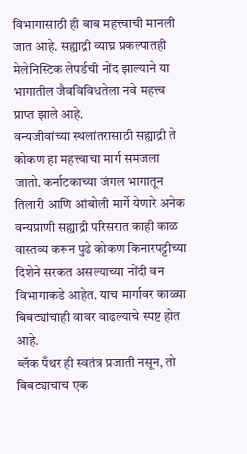विभागासाठी ही बाब महत्त्वाची मानली जात आहे. सह्याद्री व्याघ्र प्रकल्पातही मेलेनिस्टिक लेपर्डची नोंद झाल्याने या भागातील जैवविविधतेला नवे महत्त्व प्राप्त झाले आहे.
वन्यजीवांच्या स्थलांतरासाठी सह्याद्री ते कोकण हा महत्त्वाचा मार्ग समजला जातो. कर्नाटकाच्या जंगल भागातून तिलारी आणि आंबोली मार्गे येणारे अनेक वन्यप्राणी सह्याद्री परिसरात काही काळ वास्तव्य करून पुढे कोकण किनारपट्टीच्या दिशेने सरकत असल्याच्या नोंदी वन विभागाकडे आहेत. याच मार्गावर काळ्या बिबट्यांचाही वावर वाढल्याचे स्पष्ट होत आहे.
ब्लॅक पँथर ही स्वतंत्र प्रजाती नसून, तो बिबट्याचाच एक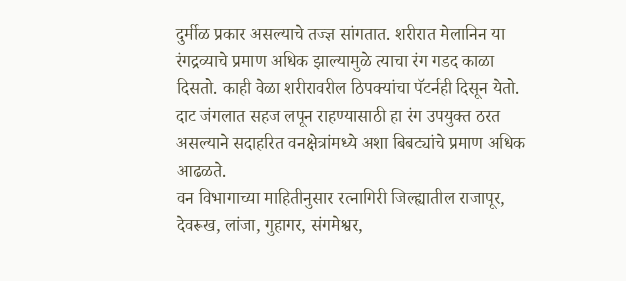दुर्मीळ प्रकार असल्याचे तज्ज्ञ सांगतात. शरीरात मेलानिन या रंगद्रव्याचे प्रमाण अधिक झाल्यामुळे त्याचा रंग गडद काळा दिसतो. काही वेळा शरीरावरील ठिपक्यांचा पॅटर्नही दिसून येतो. दाट जंगलात सहज लपून राहण्यासाठी हा रंग उपयुक्त ठरत असल्याने सदाहरित वनक्षेत्रांमध्ये अशा बिबट्यांचे प्रमाण अधिक आढळते.
वन विभागाच्या माहितीनुसार रत्नागिरी जिल्ह्यातील राजापूर, देवरूख, लांजा, गुहागर, संगमेश्वर,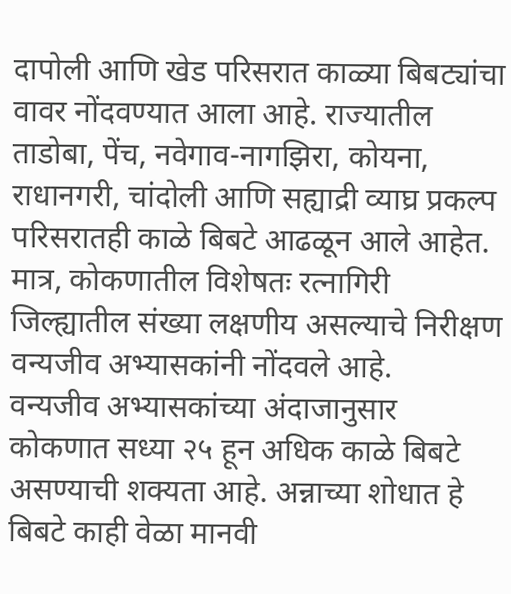दापोली आणि खेड परिसरात काळ्या बिबट्यांचा वावर नोंदवण्यात आला आहे. राज्यातील ताडोबा, पेंच, नवेगाव-नागझिरा, कोयना, राधानगरी, चांदोली आणि सह्याद्री व्याघ्र प्रकल्प परिसरातही काळे बिबटे आढळून आले आहेत. मात्र, कोकणातील विशेषतः रत्नागिरी जिल्ह्यातील संख्या लक्षणीय असल्याचे निरीक्षण वन्यजीव अभ्यासकांनी नोंदवले आहे.
वन्यजीव अभ्यासकांच्या अंदाजानुसार कोकणात सध्या २५ हून अधिक काळे बिबटे असण्याची शक्यता आहे. अन्नाच्या शोधात हे बिबटे काही वेळा मानवी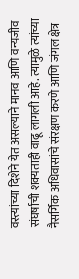वस्त्यांच्या दिशेने येत असल्याने मानव आणि वन्यजीव संघर्षाची शक्यताही वाढू लागली आहे. त्यामुळे त्यांच्या नैसर्गिक अधिवासांचे संरक्षण करणे आणि जंगल क्षेत्र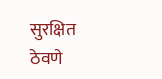सुरक्षित ठेवणे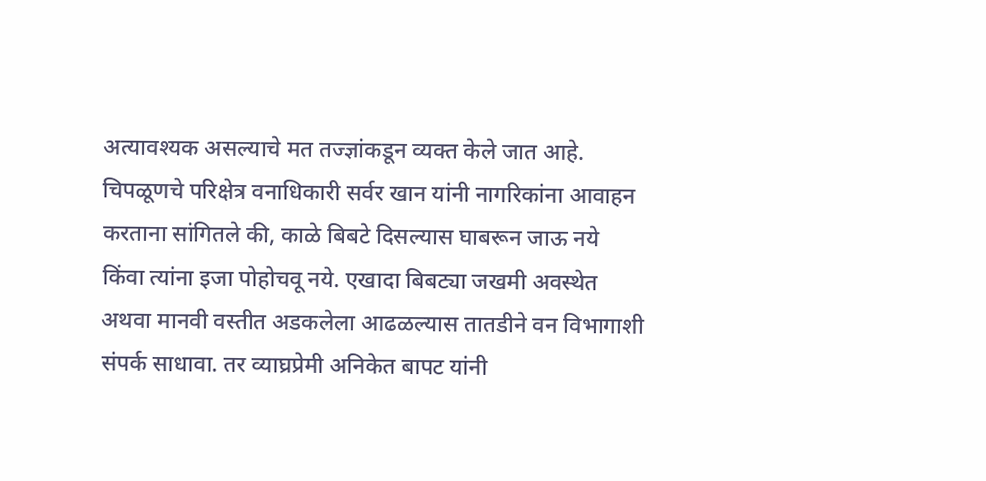अत्यावश्यक असल्याचे मत तज्ज्ञांकडून व्यक्त केले जात आहे.
चिपळूणचे परिक्षेत्र वनाधिकारी सर्वर खान यांनी नागरिकांना आवाहन करताना सांगितले की, काळे बिबटे दिसल्यास घाबरून जाऊ नये किंवा त्यांना इजा पोहोचवू नये. एखादा बिबट्या जखमी अवस्थेत अथवा मानवी वस्तीत अडकलेला आढळल्यास तातडीने वन विभागाशी संपर्क साधावा. तर व्याघ्रप्रेमी अनिकेत बापट यांनी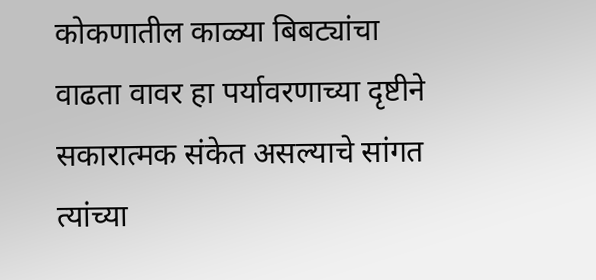कोकणातील काळ्या बिबट्यांचा वाढता वावर हा पर्यावरणाच्या दृष्टीने सकारात्मक संकेत असल्याचे सांगत त्यांच्या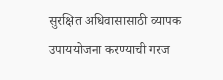सुरक्षित अधिवासासाठी व्यापक उपाययोजना करण्याची गरज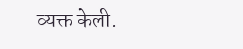व्यक्त केली.